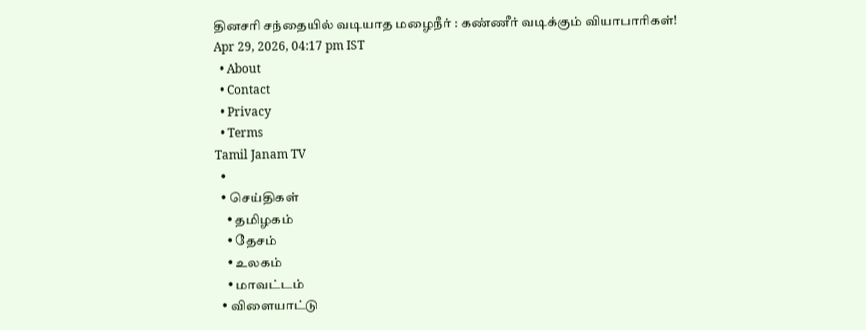தினசரி சந்தையில் வடியாத மழைநீர் : கண்ணீர் வடிக்கும் வியாபாரிகள்!
Apr 29, 2026, 04:17 pm IST
  • About
  • Contact
  • Privacy
  • Terms
Tamil Janam TV
  •
  • செய்திகள்
    • தமிழகம்
    • தேசம்
    • உலகம்
    • மாவட்டம்
  • விளையாட்டு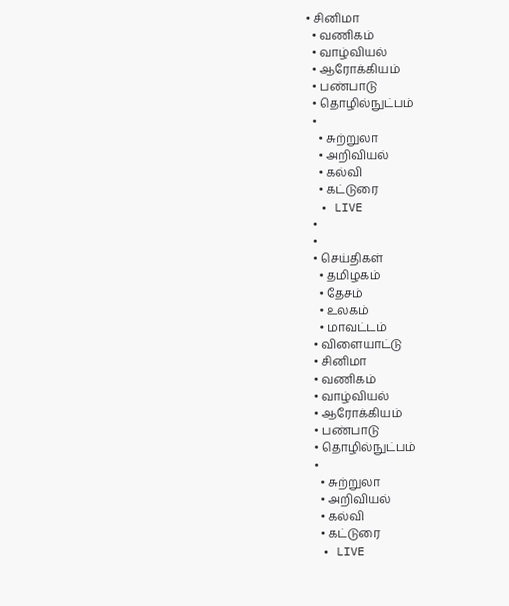• சினிமா
  • வணிகம்
  • வாழ்வியல்
  • ஆரோக்கியம்
  • பண்பாடு
  • தொழில்நுட்பம்
  •
    • சுற்றுலா
    • அறிவியல்
    • கல்வி
    • கட்டுரை
  • LIVE
  •
  •
  • செய்திகள்
    • தமிழகம்
    • தேசம்
    • உலகம்
    • மாவட்டம்
  • விளையாட்டு
  • சினிமா
  • வணிகம்
  • வாழ்வியல்
  • ஆரோக்கியம்
  • பண்பாடு
  • தொழில்நுட்பம்
  •
    • சுற்றுலா
    • அறிவியல்
    • கல்வி
    • கட்டுரை
  • LIVE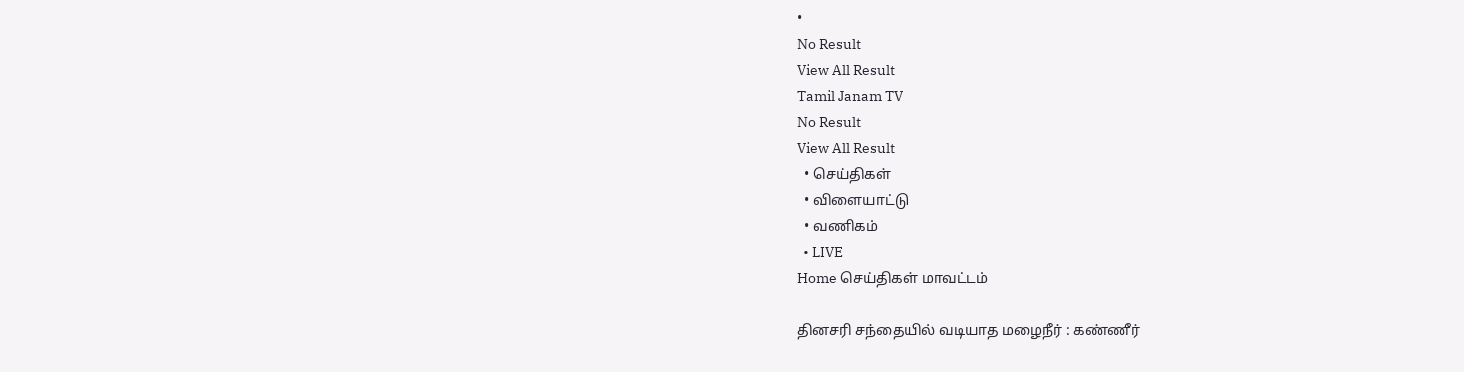•
No Result
View All Result
Tamil Janam TV
No Result
View All Result
  • செய்திகள்
  • விளையாட்டு
  • வணிகம்
  • LIVE
Home செய்திகள் மாவட்டம்

தினசரி சந்தையில் வடியாத மழைநீர் : கண்ணீர்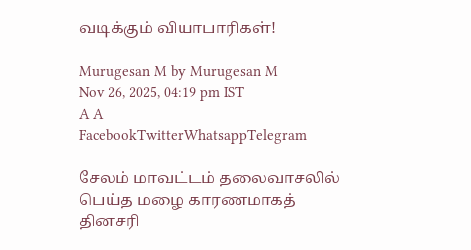வடிக்கும் வியாபாரிகள்!

Murugesan M by Murugesan M
Nov 26, 2025, 04:19 pm IST
A A
FacebookTwitterWhatsappTelegram

சேலம் மாவட்டம் தலைவாசலில் பெய்த மழை காரணமாகத் தினசரி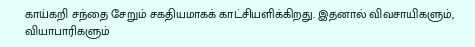காய்கறி சந்தை சேறும் சகதியமாகக் காட்சியளிக்கிறது. இதனால் விவசாயிகளும், வியாபாரிகளும்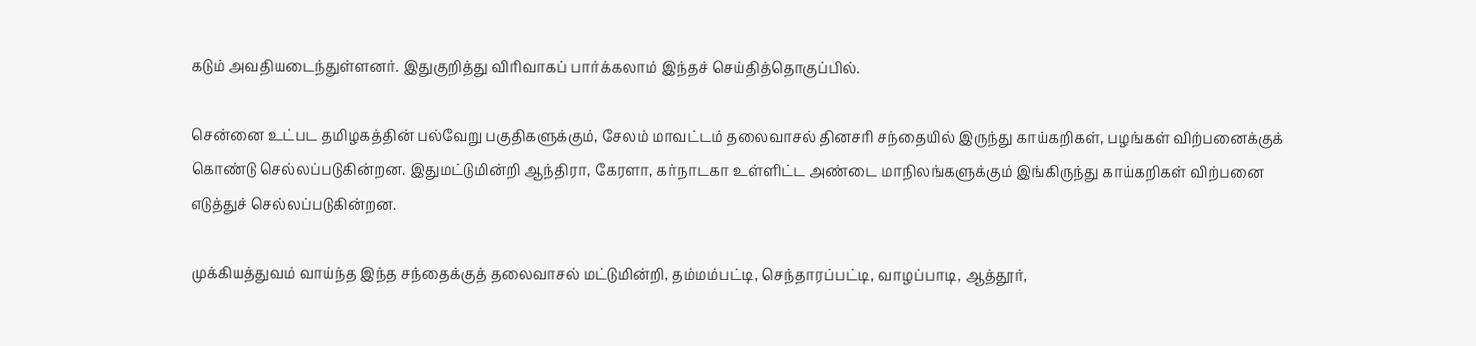கடும் அவதியடைந்துள்ளனர். இதுகுறித்து விரிவாகப் பார்க்கலாம் இந்தச் செய்தித்தொகுப்பில்.

சென்னை உட்பட தமிழகத்தின் பல்வேறு பகுதிகளுக்கும், சேலம் மாவட்டம் தலைவாசல் தினசரி சந்தையில் இருந்து காய்கறிகள், பழங்கள் விற்பனைக்குக் கொண்டு செல்லப்படுகின்றன. இதுமட்டுமின்றி ஆந்திரா, கேரளா, கர்நாடகா உள்ளிட்ட அண்டை மாநிலங்களுக்கும் இங்கிருந்து காய்கறிகள் விற்பனை எடுத்துச் செல்லப்படுகின்றன.

முக்கியத்துவம் வாய்ந்த இந்த சந்தைக்குத் தலைவாசல் மட்டுமின்றி, தம்மம்பட்டி, செந்தாரப்பட்டி, வாழப்பாடி, ஆத்தூர்,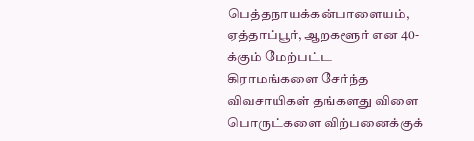பெத்தநாயக்கன்பாளையம், ஏத்தாப்பூர், ஆறகளூர் என 40-க்கும் மேற்பட்ட கிராமங்களை சேர்ந்த விவசாயிகள் தங்களது விளை பொருட்களை விற்பனைக்குக்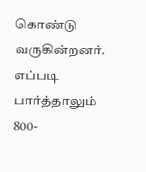கொண்டு வருகின்றனர். எப்படி பார்த்தாலும் 800-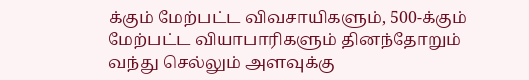க்கும் மேற்பட்ட விவசாயிகளும், 500-க்கும் மேற்பட்ட வியாபாரிகளும் தினந்தோறும் வந்து செல்லும் அளவுக்கு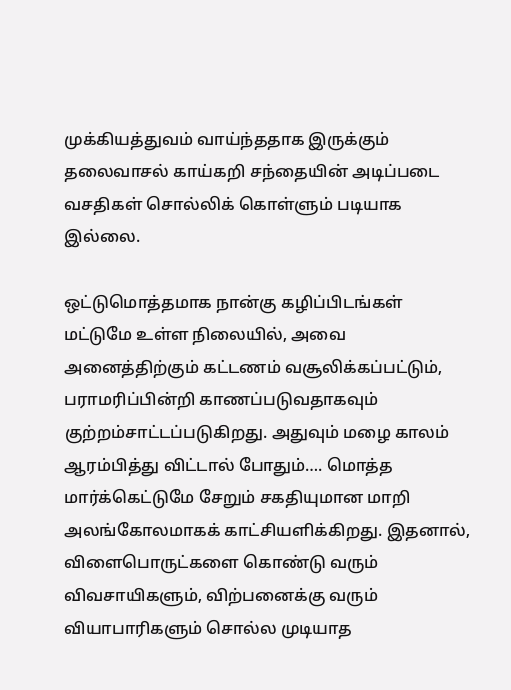முக்கியத்துவம் வாய்ந்ததாக இருக்கும் தலைவாசல் காய்கறி சந்தையின் அடிப்படை வசதிகள் சொல்லிக் கொள்ளும் படியாக இல்லை.

ஒட்டுமொத்தமாக நான்கு கழிப்பிடங்கள் மட்டுமே உள்ள நிலையில், அவை அனைத்திற்கும் கட்டணம் வசூலிக்கப்பட்டும், பராமரிப்பின்றி காணப்படுவதாகவும் குற்றம்சாட்டப்படுகிறது. அதுவும் மழை காலம் ஆரம்பித்து விட்டால் போதும்…. மொத்த மார்க்கெட்டுமே சேறும் சகதியுமான மாறி அலங்கோலமாகக் காட்சியளிக்கிறது. இதனால், விளைபொருட்களை கொண்டு வரும் விவசாயிகளும், விற்பனைக்கு வரும் வியாபாரிகளும் சொல்ல முடியாத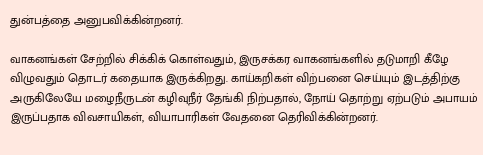துன்பத்தை அனுபவிக்கின்றனர்.

வாகனங்கள் சேற்றில் சிக்கிக் கொள்வதும், இருசக்கர வாகனங்களில் தடுமாறி கீழே விழுவதும் தொடர் கதையாக இருக்கிறது. காய்கறிகள் விற்பனை செய்யும் இடத்திற்கு அருகிலேயே மழைநீருடன் கழிவுநீர் தேங்கி நிற்பதால், நோய் தொற்று ஏற்படும் அபாயம் இருப்பதாக விவசாயிகள், வியாபாரிகள் வேதனை தெரிவிக்கின்றனர்.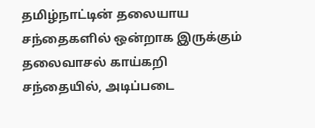தமிழ்நாட்டின் தலையாய சந்தைகளில் ஒன்றாக இருக்கும் தலைவாசல் காய்கறி சந்தையில், அடிப்படை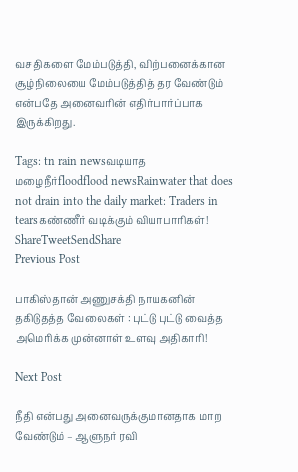வசதிகளை மேம்படுத்தி, விற்பனைக்கான சூழ்நிலையை மேம்படுத்தித் தர வேண்டும் என்பதே அனைவரின் எதிர்பார்ப்பாக இருக்கிறது.

Tags: tn rain newsவடியாத மழைநீர்floodflood newsRainwater that does not drain into the daily market: Traders in tearsகண்ணீர் வடிக்கும் வியாபாரிகள்!
ShareTweetSendShare
Previous Post

பாகிஸ்தான் அணுசக்தி நாயகனின் தகிடுதத்த வேலைகள் : புட்டு புட்டு வைத்த அமெரிக்க முன்னாள் உளவு அதிகாரி!

Next Post

நீதி என்பது அனைவருக்குமானதாக மாற வேண்டும் – ஆளுநர் ரவி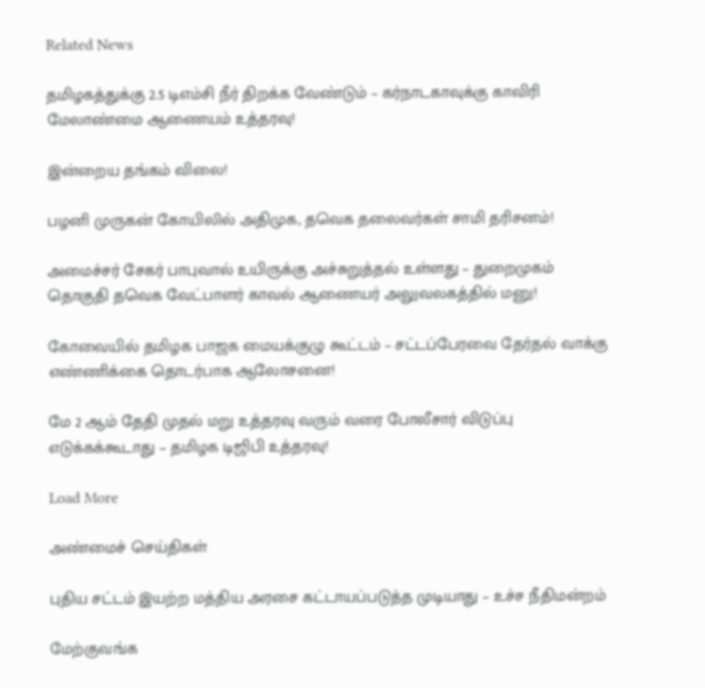Related News

தமிழகத்துக்கு 2.5 டிஎம்சி நீர் திறக்க வேண்டும் – கர்நாடகாவுக்கு காவிரி மேலாண்மை ஆணையம் உத்தரவு!

இன்றைய தங்கம் விலை!

பழனி முருகன் கோயிலில் அதிமுக, தவெக தலைவர்கள் சாமி தரிசனம்!

அமைச்சர் சேகர் பாபுவால் உயிருக்கு அச்சுறுத்தல் உள்ளது – துறைமுகம் தொகுதி தவெக வேட்பாளர் காவல் ஆணையர் அலுவலகத்தில் மனு!

கோவையில் தமிழக பாஜக மையக்குழு கூட்டம் – சட்டப்பேரவை தேர்தல் வாக்கு எண்ணிக்கை தொடர்பாக ஆலோசனை!

மே 2 ஆம் தேதி முதல் மறு உத்தரவு வரும் வரை போலீசார் விடுப்பு எடுக்கக்கூடாது – தமிழக டிஜிபி உத்தரவு!

Load More

அண்மைச் செய்திகள்

புதிய சட்டம் இயற்ற மத்திய அரசை கட்டாயப்படுத்த முடியாது – உச்ச நீதிமன்றம்

மேற்குவங்க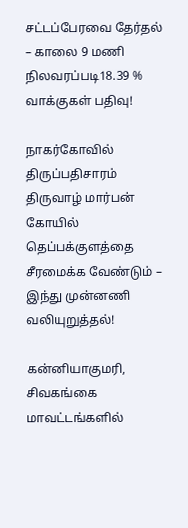சட்டப்பேரவை தேர்தல் – காலை 9 மணி நிலவரப்படி18.39 % வாக்குகள் பதிவு!

நாகர்கோவில் திருப்பதிசாரம் திருவாழ் மார்பன் கோயில் தெப்பக்குளத்தை சீரமைக்க வேண்டும் – இந்து முன்னணி வலியுறுத்தல்!

கன்னியாகுமரி, சிவகங்கை மாவட்டங்களில்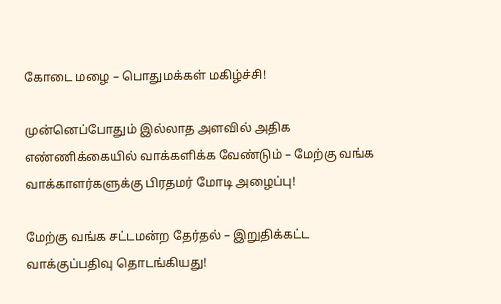கோடை மழை – பொதுமக்கள் மகிழ்ச்சி!

முன்னெப்போதும் இல்லாத அளவில் அதிக எண்ணிக்கையில் வாக்களிக்க வேண்டும் – மேற்கு வங்க வாக்காளர்களுக்கு பிரதமர் மோடி அழைப்பு!

மேற்கு வங்க சட்டமன்ற தேர்தல் – இறுதிக்கட்ட வாக்குப்பதிவு தொடங்கியது!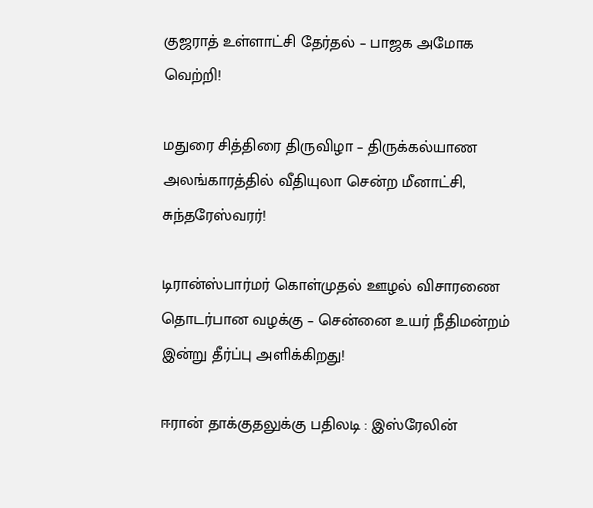குஜராத் உள்ளாட்சி தேர்தல் – பாஜக அமோக வெற்றி!

மதுரை சித்திரை திருவிழா – திருக்கல்யாண அலங்காரத்தில் வீதியுலா சென்ற மீனாட்சி, சுந்தரேஸ்வரர்!

டிரான்ஸ்பார்மர் கொள்முதல் ஊழல் விசாரணை தொடர்பான வழக்கு – சென்னை உயர் நீதிமன்றம் இன்று தீர்ப்பு அளிக்கிறது!

ஈரான் தாக்குதலுக்கு பதிலடி : இஸ்ரேலின்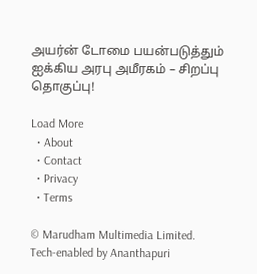அயர்ன் டோமை பயன்படுத்தும் ஐக்கிய அரபு அமீரகம் – சிறப்பு தொகுப்பு!

Load More
  • About
  • Contact
  • Privacy
  • Terms

© Marudham Multimedia Limited.
Tech-enabled by Ananthapuri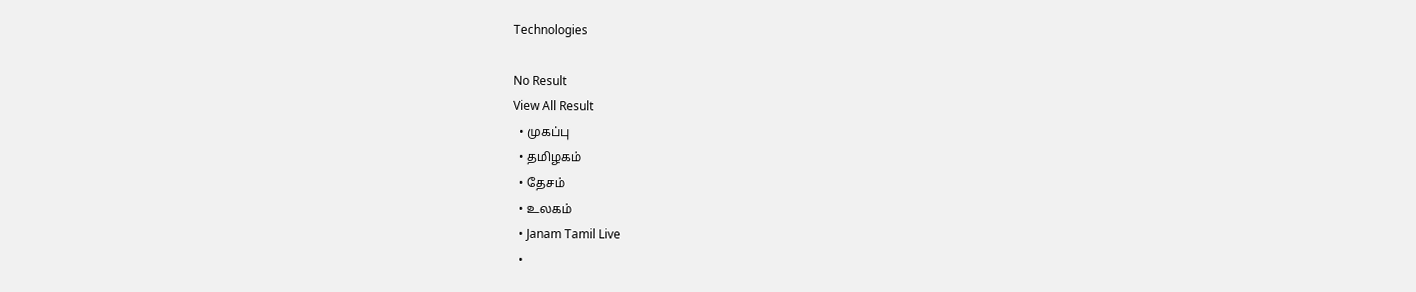Technologies

No Result
View All Result
  • முகப்பு
  • தமிழகம்
  • தேசம்
  • உலகம்
  • Janam Tamil Live
  •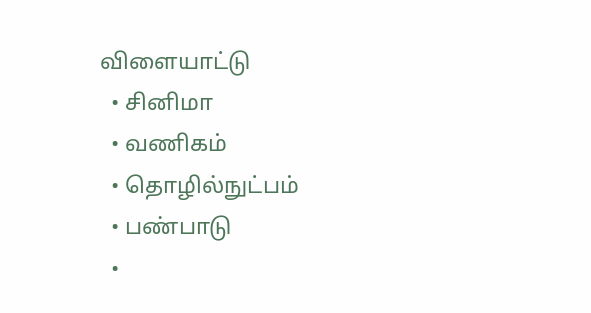விளையாட்டு
  • சினிமா
  • வணிகம்
  • தொழில்நுட்பம்
  • பண்பாடு
  •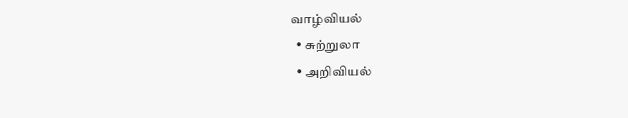வாழ்வியல்
  • சுற்றுலா
  • அறிவியல்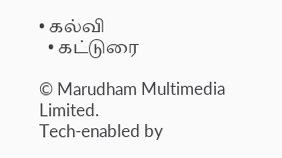• கல்வி
  • கட்டுரை

© Marudham Multimedia Limited.
Tech-enabled by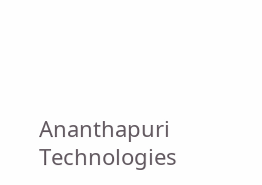Ananthapuri Technologies